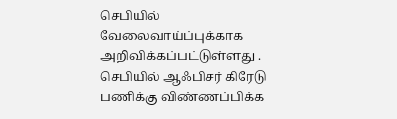செபியில் வேலைவாய்ப்புக்காக அறிவிக்கப்பட்டுள்ளது . செபியில் ஆஃபிசர் கிரேடு பணிக்கு விண்ணப்பிக்க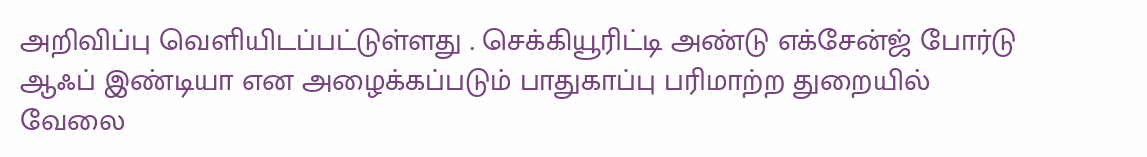அறிவிப்பு வெளியிடப்பட்டுள்ளது . செக்கியூரிட்டி அண்டு எக்சேன்ஜ் போர்டு ஆஃப் இண்டியா என அழைக்கப்படும் பாதுகாப்பு பரிமாற்ற துறையில் வேலை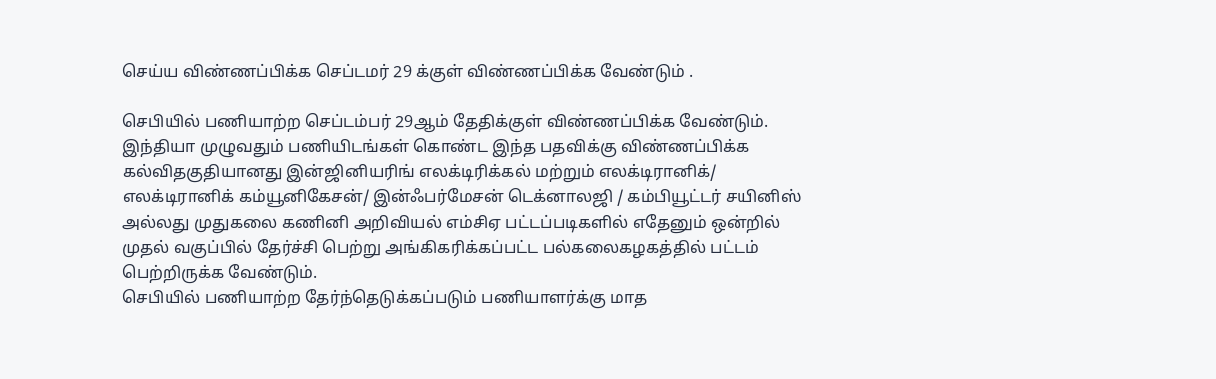செய்ய விண்ணப்பிக்க செப்டமர் 29 க்குள் விண்ணப்பிக்க வேண்டும் .

செபியில் பணியாற்ற செப்டம்பர் 29ஆம் தேதிக்குள் விண்ணப்பிக்க வேண்டும். இந்தியா முழுவதும் பணியிடங்கள் கொண்ட இந்த பதவிக்கு விண்ணப்பிக்க கல்விதகுதியானது இன்ஜினியரிங் எலக்டிரிக்கல் மற்றும் எலக்டிரானிக்/ எலக்டிரானிக் கம்யூனிகேசன்/ இன்ஃபர்மேசன் டெக்னாலஜி / கம்பியூட்டர் சயினிஸ் அல்லது முதுகலை கணினி அறிவியல் எம்சிஏ பட்டப்படிகளில் எதேனும் ஒன்றில் முதல் வகுப்பில் தேர்ச்சி பெற்று அங்கிகரிக்கப்பட்ட பல்கலைகழகத்தில் பட்டம் பெற்றிருக்க வேண்டும்.
செபியில் பணியாற்ற தேர்ந்தெடுக்கப்படும் பணியாளர்க்கு மாத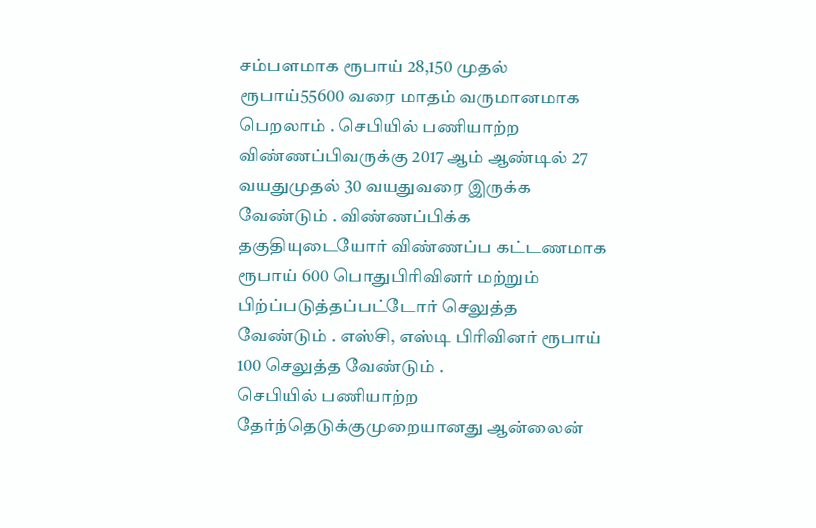சம்பளமாக ரூபாய் 28,150 முதல் ரூபாய்55600 வரை மாதம் வருமானமாக பெறலாம் . செபியில் பணியாற்ற விண்ணப்பிவருக்கு 2017 ஆம் ஆண்டில் 27 வயதுமுதல் 30 வயதுவரை இருக்க வேண்டும் . விண்ணப்பிக்க தகுதியுடையோர் விண்ணப்ப கட்டணமாக ரூபாய் 600 பொதுபிரிவினர் மற்றும் பிற்ப்படுத்தப்பட்டோர் செலுத்த வேண்டும் . எஸ்சி, எஸ்டி பிரிவினர் ரூபாய் 100 செலுத்த வேண்டும் .
செபியில் பணியாற்ற தேர்ந்தெடுக்குமுறையானது ஆன்லைன்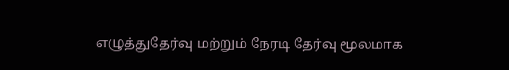எழுத்துதேர்வு மற்றும் நேரடி தேர்வு மூலமாக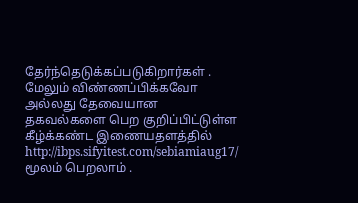தேர்ந்தெடுக்கப்படுகிறார்கள் . மேலும் விண்ணப்பிக்கவோ அல்லது தேவையான தகவல்களை பெற குறிப்பிட்டுள்ள கீழ்க்கண்ட இணையதளத்தில் http://ibps.sifyitest.com/sebiamiaug17/ மூலம் பெறலாம் .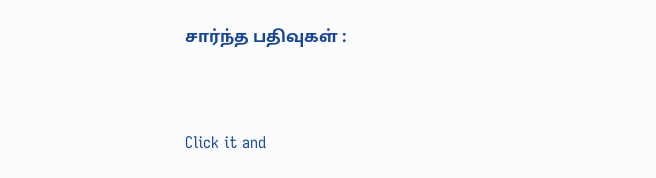சார்ந்த பதிவுகள் :


Click it and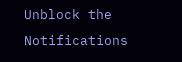Unblock the Notifications